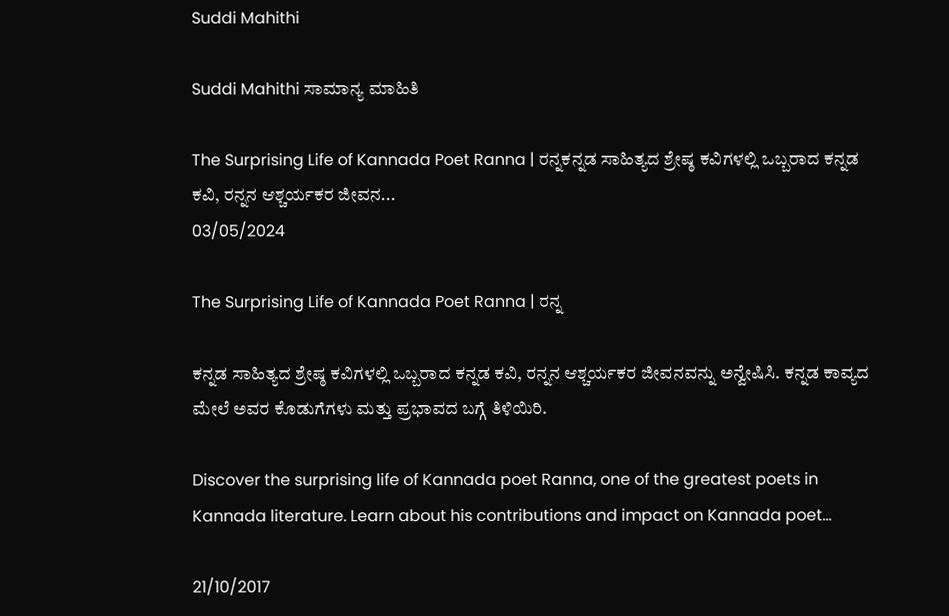Suddi Mahithi

Suddi Mahithi ಸಾಮಾನ್ಯ ಮಾಹಿತಿ

The Surprising Life of Kannada Poet Ranna | ರನ್ನಕನ್ನಡ ಸಾಹಿತ್ಯದ ಶ್ರೇಷ್ಠ ಕವಿಗಳಲ್ಲಿ ಒಬ್ಬರಾದ ಕನ್ನಡ ಕವಿ, ರನ್ನನ ಆಶ್ಚರ್ಯಕರ ಜೀವನ...
03/05/2024

The Surprising Life of Kannada Poet Ranna | ರನ್ನ

ಕನ್ನಡ ಸಾಹಿತ್ಯದ ಶ್ರೇಷ್ಠ ಕವಿಗಳಲ್ಲಿ ಒಬ್ಬರಾದ ಕನ್ನಡ ಕವಿ, ರನ್ನನ ಆಶ್ಚರ್ಯಕರ ಜೀವನವನ್ನು ಅನ್ವೇಷಿಸಿ. ಕನ್ನಡ ಕಾವ್ಯದ ಮೇಲೆ ಅವರ ಕೊಡುಗೆಗಳು ಮತ್ತು ಪ್ರಭಾವದ ಬಗ್ಗೆ ತಿಳಿಯಿರಿ.

Discover the surprising life of Kannada poet Ranna, one of the greatest poets in Kannada literature. Learn about his contributions and impact on Kannada poet...

21/10/2017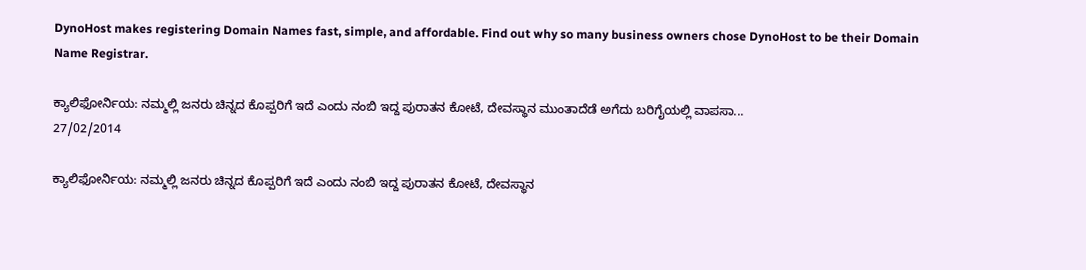DynoHost makes registering Domain Names fast, simple, and affordable. Find out why so many business owners chose DynoHost to be their Domain Name Registrar.

ಕ್ಯಾಲಿಫೋರ್ನಿಯ: ನಮ್ಮಲ್ಲಿ ಜನರು ಚಿನ್ನದ ಕೊಪ್ಪರಿಗೆ ಇದೆ ಎಂದು ನಂಬಿ ಇದ್ದ ಪುರಾತನ ಕೋಟೆ, ದೇವಸ್ಥಾನ ಮುಂತಾದೆಡೆ ಅಗೆದು ಬರಿಗೈಯಲ್ಲಿ ವಾಪಸಾ...
27/02/2014

ಕ್ಯಾಲಿಫೋರ್ನಿಯ: ನಮ್ಮಲ್ಲಿ ಜನರು ಚಿನ್ನದ ಕೊಪ್ಪರಿಗೆ ಇದೆ ಎಂದು ನಂಬಿ ಇದ್ದ ಪುರಾತನ ಕೋಟೆ, ದೇವಸ್ಥಾನ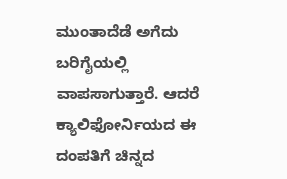ಮುಂತಾದೆಡೆ ಅಗೆದು ಬರಿಗೈಯಲ್ಲಿ ವಾಪಸಾಗುತ್ತಾರೆ. ಆದರೆ ಕ್ಯಾಲಿಫೋರ್ನಿಯದ ಈ ದಂಪತಿಗೆ ಚಿನ್ನದ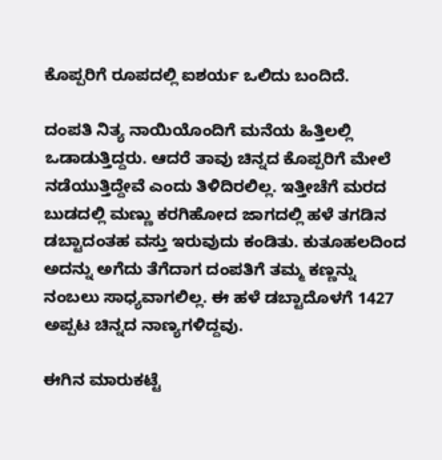ಕೊಪ್ಪರಿಗೆ ರೂಪದಲ್ಲಿ ಐಶರ್ಯ ಒಲಿದು ಬಂದಿದೆ.

ದಂಪತಿ ನಿತ್ಯ ನಾಯಿಯೊಂದಿಗೆ ಮನೆಯ ಹಿತ್ತಿಲಲ್ಲಿ ಒಡಾಡುತ್ತಿದ್ದರು. ಆದರೆ ತಾವು ಚಿನ್ನದ ಕೊಪ್ಪರಿಗೆ ಮೇಲೆ ನಡೆಯುತ್ತಿದ್ದೇವೆ ಎಂದು ತಿಳಿದಿರಲಿಲ್ಲ. ಇತ್ತೀಚೆಗೆ ಮರದ ಬುಡದಲ್ಲಿ ಮಣ್ಣು ಕರಗಿಹೋದ ಜಾಗದಲ್ಲಿ ಹಳೆ ತಗಡಿನ ಡಬ್ಟಾದಂತಹ ವಸ್ತು ಇರುವುದು ಕಂಡಿತು. ಕುತೂಹಲದಿಂದ ಅದನ್ನು ಅಗೆದು ತೆಗೆದಾಗ ದಂಪತಿಗೆ ತಮ್ಮ ಕಣ್ಣನ್ನು ನಂಬಲು ಸಾಧ್ಯವಾಗಲಿಲ್ಲ. ಈ ಹಳೆ ಡಬ್ಟಾದೊಳಗೆ 1427 ಅಪ್ಪಟ ಚಿನ್ನದ ನಾಣ್ಯಗಳಿದ್ದವು.

ಈಗಿನ ಮಾರುಕಟ್ಟೆ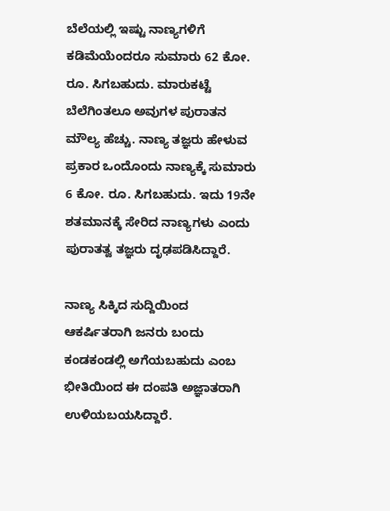ಬೆಲೆಯಲ್ಲಿ ಇಷ್ಟು ನಾಣ್ಯಗಳಿಗೆ ಕಡಿಮೆಯೆಂದರೂ ಸುಮಾರು 62 ಕೋ. ರೂ. ಸಿಗಬಹುದು. ಮಾರುಕಟ್ಟೆ ಬೆಲೆಗಿಂತಲೂ ಅವುಗಳ ಪುರಾತನ ಮೌಲ್ಯ ಹೆಚ್ಚು. ನಾಣ್ಯ ತಜ್ಞರು ಹೇಳುವ ಪ್ರಕಾರ ಒಂದೊಂದು ನಾಣ್ಯಕ್ಕೆ ಸುಮಾರು 6 ಕೋ. ರೂ. ಸಿಗಬಹುದು. ಇದು 19ನೇ ಶತಮಾನಕ್ಕೆ ಸೇರಿದ ನಾಣ್ಯಗಳು ಎಂದು ಪುರಾತತ್ವ ತಜ್ಞರು ದೃಢಪಡಿಸಿದ್ದಾರೆ.

ನಾಣ್ಯ ಸಿಕ್ಕಿದ ಸುದ್ದಿಯಿಂದ ಆಕರ್ಷಿತರಾಗಿ ಜನರು ಬಂದು ಕಂಡಕಂಡಲ್ಲಿ ಅಗೆಯಬಹುದು ಎಂಬ ಭೀತಿಯಿಂದ ಈ ದಂಪತಿ ಅಜ್ಞಾತರಾಗಿ ಉಳಿಯಬಯಸಿದ್ದಾರೆ.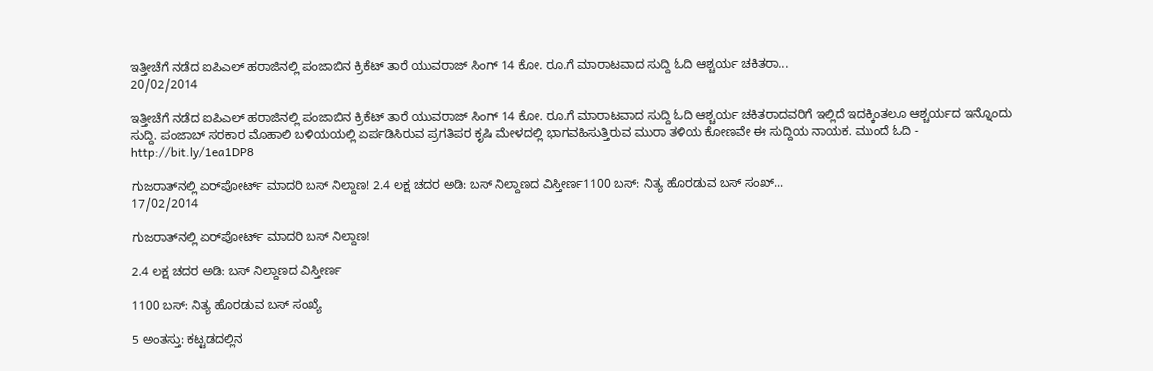ಇತ್ತೀಚೆಗೆ ನಡೆದ ಐಪಿಎಲ್‌ ಹರಾಜಿನಲ್ಲಿ ಪಂಜಾಬಿನ ಕ್ರಿಕೆಟ್‌ ತಾರೆ ಯುವರಾಜ್‌ ಸಿಂಗ್‌ 14 ಕೋ. ರೂ.ಗೆ ಮಾರಾಟವಾದ ಸುದ್ದಿ ಓದಿ ಆಶ್ಚರ್ಯ ಚಕಿತರಾ...
20/02/2014

ಇತ್ತೀಚೆಗೆ ನಡೆದ ಐಪಿಎಲ್‌ ಹರಾಜಿನಲ್ಲಿ ಪಂಜಾಬಿನ ಕ್ರಿಕೆಟ್‌ ತಾರೆ ಯುವರಾಜ್‌ ಸಿಂಗ್‌ 14 ಕೋ. ರೂ.ಗೆ ಮಾರಾಟವಾದ ಸುದ್ದಿ ಓದಿ ಆಶ್ಚರ್ಯ ಚಕಿತರಾದವರಿಗೆ ಇಲ್ಲಿದೆ ಇದಕ್ಕಿಂತಲೂ ಆಶ್ಚರ್ಯದ ಇನ್ನೊಂದು ಸುದ್ದಿ. ಪಂಜಾಬ್‌ ಸರಕಾರ ಮೊಹಾಲಿ ಬಳಿಯಯಲ್ಲಿ ಏರ್ಪಡಿಸಿರುವ ಪ್ರಗತಿಪರ ಕೃಷಿ ಮೇಳದಲ್ಲಿ ಭಾಗವಹಿಸುತ್ತಿರುವ ಮುರಾ ತಳಿಯ ಕೋಣವೇ ಈ ಸುದ್ದಿಯ ನಾಯಕ. ಮುಂದೆ ಓದಿ - http://bit.ly/1ea1DP8

ಗುಜರಾತ್‌ನಲ್ಲಿ ಏರ್‌ಪೋರ್ಟ್‌ ಮಾದರಿ ಬಸ್‌ ನಿಲ್ದಾಣ! 2.4 ಲಕ್ಷ ಚದರ ಅಡಿ: ಬಸ್‌ ನಿಲ್ದಾಣದ ವಿಸ್ತೀರ್ಣ1100 ಬಸ್‌: ನಿತ್ಯ ಹೊರಡುವ ಬಸ್‌ ಸಂಖ್...
17/02/2014

ಗುಜರಾತ್‌ನಲ್ಲಿ ಏರ್‌ಪೋರ್ಟ್‌ ಮಾದರಿ ಬಸ್‌ ನಿಲ್ದಾಣ!

2.4 ಲಕ್ಷ ಚದರ ಅಡಿ: ಬಸ್‌ ನಿಲ್ದಾಣದ ವಿಸ್ತೀರ್ಣ

1100 ಬಸ್‌: ನಿತ್ಯ ಹೊರಡುವ ಬಸ್‌ ಸಂಖ್ಯೆ

5 ಅಂತಸ್ತು: ಕಟ್ಟಡದಲ್ಲಿನ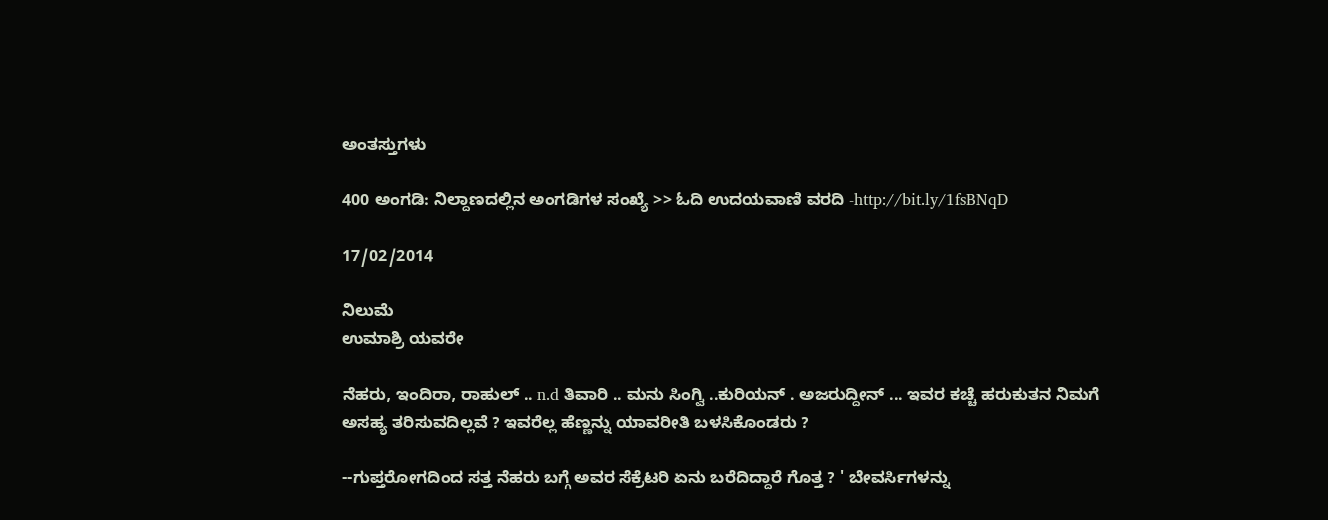ಅಂತಸ್ತುಗಳು

400 ಅಂಗಡಿ: ನಿಲ್ದಾಣದಲ್ಲಿನ ಅಂಗಡಿಗಳ ಸಂಖ್ಯೆ >> ಓದಿ ಉದಯವಾಣಿ ವರದಿ -http://bit.ly/1fsBNqD

17/02/2014

ನಿಲುಮೆ
ಉಮಾಶ್ರಿ ಯವರೇ

ನೆಹರು, ಇಂದಿರಾ, ರಾಹುಲ್ .. n.d ತಿವಾರಿ .. ಮನು ಸಿಂಗ್ವಿ ..ಕುರಿಯನ್ . ಅಜರುದ್ದೀನ್ ... ಇವರ ಕಚ್ಚೆ ಹರುಕುತನ ನಿಮಗೆ ಅಸಹ್ಯ ತರಿಸುವದಿಲ್ಲವೆ ? ಇವರೆಲ್ಲ ಹೆಣ್ಣನ್ನು ಯಾವರೀತಿ ಬಳಸಿಕೊಂಡರು ?

--ಗುಪ್ತರೋಗದಿಂದ ಸತ್ತ ನೆಹರು ಬಗ್ಗೆ ಅವರ ಸೆಕ್ರೆಟರಿ ಏನು ಬರೆದಿದ್ದಾರೆ ಗೊತ್ತ ? ' ಬೇವರ್ಸಿಗಳನ್ನು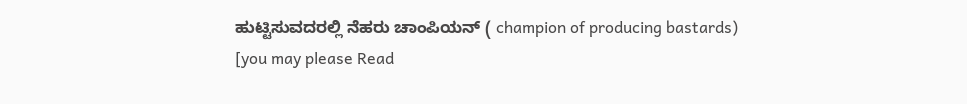ಹುಟ್ಟಿಸುವದರಲ್ಲಿ ನೆಹರು ಚಾಂಪಿಯನ್ ( champion of producing bastards)
[you may please Read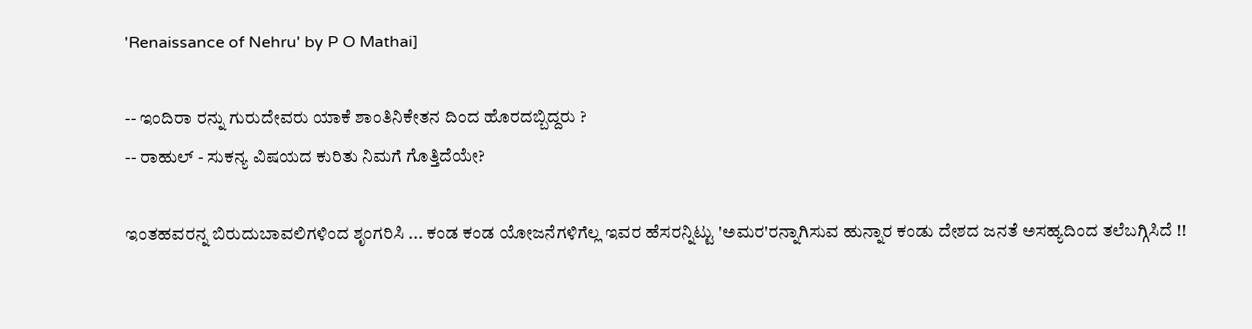'Renaissance of Nehru' by P O Mathai]

-- ಇಂದಿರಾ ರನ್ನು ಗುರುದೇವರು ಯಾಕೆ ಶಾಂತಿನಿಕೇತನ ದಿಂದ ಹೊರದಬ್ಬಿದ್ದರು ?
-- ರಾಹುಲ್ - ಸುಕನ್ಯ ವಿಷಯದ ಕುರಿತು ನಿಮಗೆ ಗೊತ್ತಿದೆಯೇ?

ಇಂತಹವರನ್ನ ಬಿರುದುಬಾವಲಿಗಳಿಂದ ಶೃಂಗರಿಸಿ ... ಕಂಡ ಕಂಡ ಯೋಜನೆಗಳಿಗೆಲ್ಲ ಇವರ ಹೆಸರನ್ನಿಟ್ಟು 'ಅಮರ'ರನ್ನಾಗಿಸುವ ಹುನ್ನಾರ ಕಂಡು ದೇಶದ ಜನತೆ ಅಸಹ್ಯದಿಂದ ತಲೆಬಗ್ಗಿಸಿದೆ !!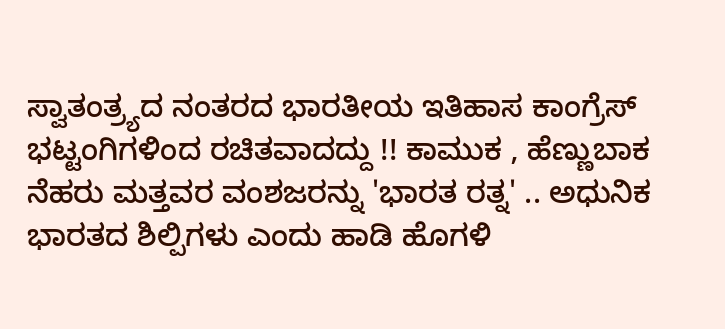ಸ್ವಾತಂತ್ರ್ಯದ ನಂತರದ ಭಾರತೀಯ ಇತಿಹಾಸ ಕಾಂಗ್ರೆಸ್ ಭಟ್ಟಂಗಿಗಳಿಂದ ರಚಿತವಾದದ್ದು !! ಕಾಮುಕ , ಹೆಣ್ಣುಬಾಕ ನೆಹರು ಮತ್ತವರ ವಂಶಜರನ್ನು 'ಭಾರತ ರತ್ನ' .. ಅಧುನಿಕ ಭಾರತದ ಶಿಲ್ಪಿಗಳು ಎಂದು ಹಾಡಿ ಹೊಗಳಿ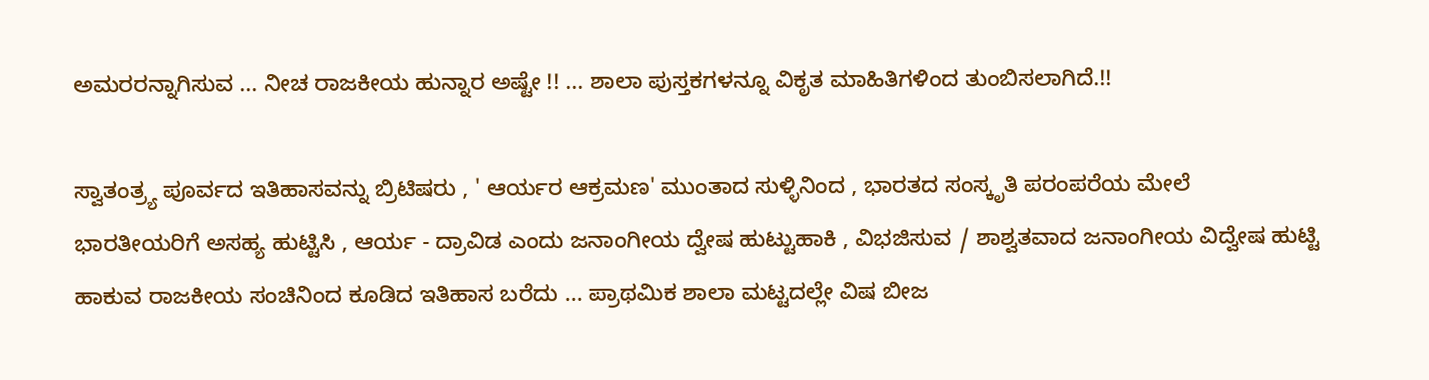ಅಮರರನ್ನಾಗಿಸುವ ... ನೀಚ ರಾಜಕೀಯ ಹುನ್ನಾರ ಅಷ್ಟೇ !! ... ಶಾಲಾ ಪುಸ್ತಕಗಳನ್ನೂ ವಿಕೃತ ಮಾಹಿತಿಗಳಿಂದ ತುಂಬಿಸಲಾಗಿದೆ.!!

ಸ್ವಾತಂತ್ರ್ಯ ಪೂರ್ವದ ಇತಿಹಾಸವನ್ನು ಬ್ರಿಟಿಷರು , ' ಆರ್ಯರ ಆಕ್ರಮಣ' ಮುಂತಾದ ಸುಳ್ಳಿನಿಂದ , ಭಾರತದ ಸಂಸ್ಕೃತಿ ಪರಂಪರೆಯ ಮೇಲೆ ಭಾರತೀಯರಿಗೆ ಅಸಹ್ಯ ಹುಟ್ಟಿಸಿ , ಆರ್ಯ - ದ್ರಾವಿಡ ಎಂದು ಜನಾಂಗೀಯ ದ್ವೇಷ ಹುಟ್ಟುಹಾಕಿ , ವಿಭಜಿಸುವ / ಶಾಶ್ವತವಾದ ಜನಾಂಗೀಯ ವಿದ್ವೇಷ ಹುಟ್ಟಿ ಹಾಕುವ ರಾಜಕೀಯ ಸಂಚಿನಿಂದ ಕೂಡಿದ ಇತಿಹಾಸ ಬರೆದು ... ಪ್ರಾಥಮಿಕ ಶಾಲಾ ಮಟ್ಟದಲ್ಲೇ ವಿಷ ಬೀಜ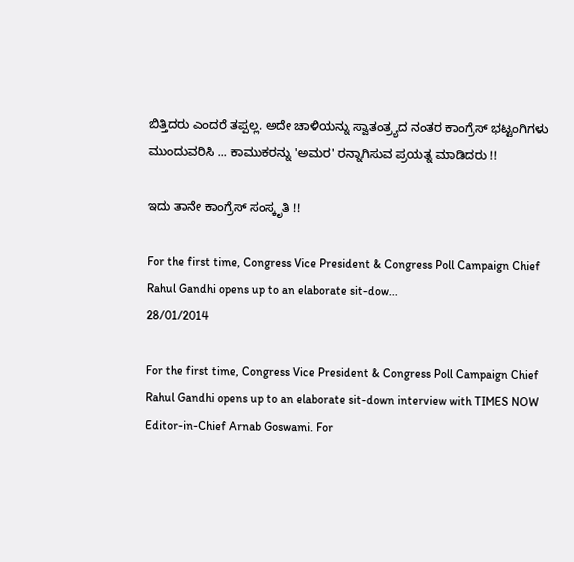ಬಿತ್ತಿದರು ಎಂದರೆ ತಪ್ಪಲ್ಲ. ಅದೇ ಚಾಳಿಯನ್ನು ಸ್ವಾತಂತ್ರ್ಯದ ನಂತರ ಕಾಂಗ್ರೆಸ್ ಭಟ್ಟಂಗಿಗಳು ಮುಂದುವರಿಸಿ ... ಕಾಮುಕರನ್ನು 'ಅಮರ' ರನ್ನಾಗಿಸುವ ಪ್ರಯತ್ನ ಮಾಡಿದರು !!

ಇದು ತಾನೇ ಕಾಂಗ್ರೆಸ್ ಸಂಸ್ಕೃತಿ !!

For the first time, Congress Vice President & Congress Poll Campaign Chief Rahul Gandhi opens up to an elaborate sit-dow...
28/01/2014

For the first time, Congress Vice President & Congress Poll Campaign Chief Rahul Gandhi opens up to an elaborate sit-down interview with TIMES NOW Editor-in-Chief Arnab Goswami. For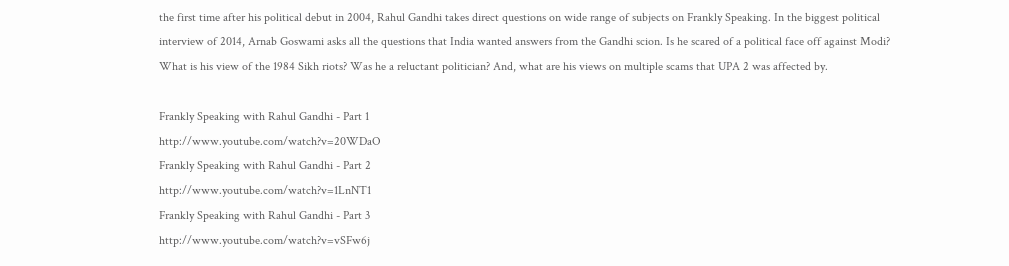the first time after his political debut in 2004, Rahul Gandhi takes direct questions on wide range of subjects on Frankly Speaking. In the biggest political interview of 2014, Arnab Goswami asks all the questions that India wanted answers from the Gandhi scion. Is he scared of a political face off against Modi? What is his view of the 1984 Sikh riots? Was he a reluctant politician? And, what are his views on multiple scams that UPA 2 was affected by.

Frankly Speaking with Rahul Gandhi - Part 1
http://www.youtube.com/watch?v=20WDaO
Frankly Speaking with Rahul Gandhi - Part 2
http://www.youtube.com/watch?v=1LnNT1
Frankly Speaking with Rahul Gandhi - Part 3
http://www.youtube.com/watch?v=vSFw6j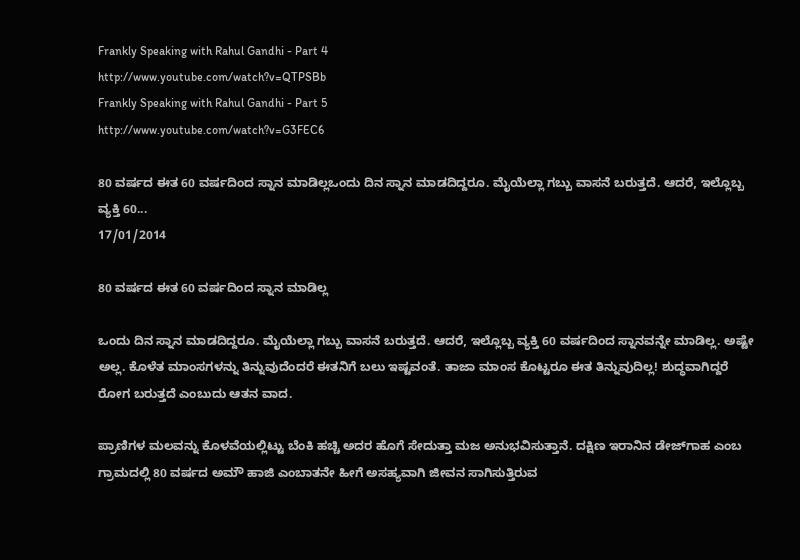Frankly Speaking with Rahul Gandhi - Part 4
http://www.youtube.com/watch?v=QTPSBb
Frankly Speaking with Rahul Gandhi - Part 5
http://www.youtube.com/watch?v=G3FEC6

80 ವರ್ಷದ ಈತ 60 ವರ್ಷದಿಂದ ಸ್ನಾನ ಮಾಡಿಲ್ಲಒಂದು ದಿನ ಸ್ನಾನ ಮಾಡದಿದ್ದರೂ. ಮೈಯೆಲ್ಲಾ ಗಬ್ಬು ವಾಸನೆ ಬರುತ್ತದೆ. ಆದರೆ, ಇಲ್ಲೊಬ್ಬ ವ್ಯಕ್ತಿ 60...
17/01/2014

80 ವರ್ಷದ ಈತ 60 ವರ್ಷದಿಂದ ಸ್ನಾನ ಮಾಡಿಲ್ಲ

ಒಂದು ದಿನ ಸ್ನಾನ ಮಾಡದಿದ್ದರೂ. ಮೈಯೆಲ್ಲಾ ಗಬ್ಬು ವಾಸನೆ ಬರುತ್ತದೆ. ಆದರೆ, ಇಲ್ಲೊಬ್ಬ ವ್ಯಕ್ತಿ 60 ವರ್ಷದಿಂದ ಸ್ನಾನವನ್ನೇ ಮಾಡಿಲ್ಲ. ಅಷ್ಟೇ ಅಲ್ಲ. ಕೊಳೆತ ಮಾಂಸಗಳನ್ನು ತಿನ್ನುವುದೆಂದರೆ ಈತನಿಗೆ ಬಲು ಇಷ್ಟವಂತೆ. ತಾಜಾ ಮಾಂಸ ಕೊಟ್ಟರೂ ಈತ ತಿನ್ನುವುದಿಲ್ಲ! ಶುದ್ಧವಾಗಿದ್ದರೆ ರೋಗ ಬರುತ್ತದೆ ಎಂಬುದು ಆತನ ವಾದ.

ಪ್ರಾಣಿಗಳ ಮಲವನ್ನು ಕೊಳವೆಯಲ್ಲಿಟ್ಟು ಬೆಂಕಿ ಹಚ್ಚಿ ಅದರ ಹೊಗೆ ಸೇದುತ್ತಾ ಮಜ ಅನುಭವಿಸುತ್ತಾನೆ. ದಕ್ಷಿಣ ಇರಾನಿನ ಡೇಜ್‌ಗಾಹ ಎಂಬ ಗ್ರಾಮದಲ್ಲಿ 80 ವರ್ಷದ ಅಮೌ ಹಾಜಿ ಎಂಬಾತನೇ ಹೀಗೆ ಅಸಹ್ಯವಾಗಿ ಜೀವನ ಸಾಗಿಸುತ್ತಿರುವ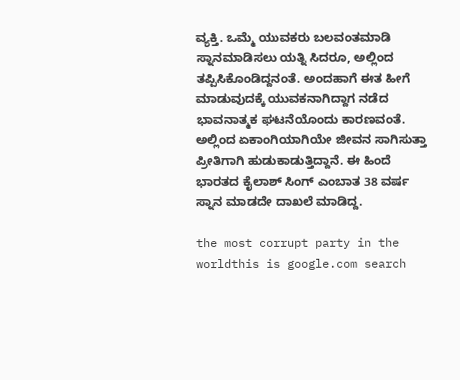ವ್ಯಕ್ತಿ. ಒಮ್ಮೆ ಯುವಕರು ಬಲವಂತಮಾಡಿ ಸ್ನಾನಮಾಡಿಸಲು ಯತ್ನಿ ಸಿದರೂ, ಅಲ್ಲಿಂದ ತಪ್ಪಿಸಿಕೊಂಡಿದ್ದನಂತೆ. ಅಂದಹಾಗೆ ಈತ ಹೀಗೆ ಮಾಡುವುದಕ್ಕೆ ಯುವಕನಾಗಿದ್ದಾಗ ನಡೆದ ಭಾವನಾತ್ಮಕ ಘಟನೆಯೊಂದು ಕಾರಣವಂತೆ. ಅಲ್ಲಿಂದ ಏಕಾಂಗಿಯಾಗಿಯೇ ಜೀವನ ಸಾಗಿಸುತ್ತಾ ಪ್ರೀತಿಗಾಗಿ ಹುಡುಕಾಡುತ್ತಿದ್ದಾನೆ. ಈ ಹಿಂದೆ ಭಾರತದ ಕೈಲಾಶ್‌ ಸಿಂಗ್‌ ಎಂಬಾತ 38 ವರ್ಷ ಸ್ನಾನ ಮಾಡದೇ ದಾಖಲೆ ಮಾಡಿದ್ದ.

the most corrupt party in the worldthis is google.com search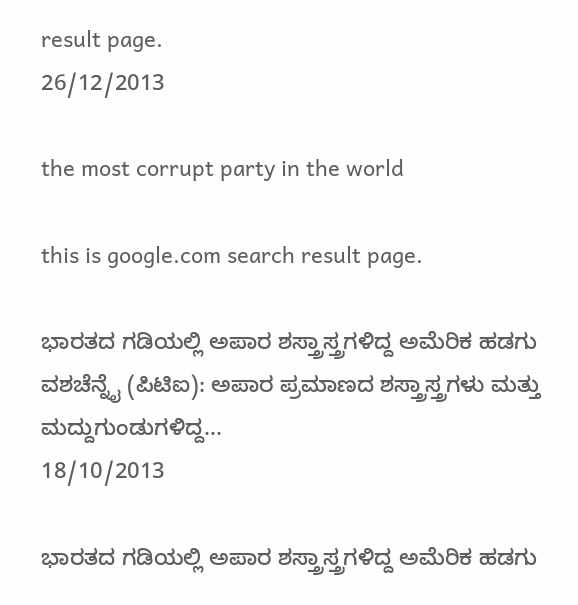result page.
26/12/2013

the most corrupt party in the world

this is google.com search result page.

ಭಾರತದ ಗಡಿಯಲ್ಲಿ ಅಪಾರ ಶಸ್ತ್ರಾಸ್ತ್ರಗಳಿದ್ದ ಅಮೆರಿಕ ಹಡಗು ವಶಚೆನ್ನೈ (ಪಿಟಿಐ): ಅಪಾರ ಪ್ರಮಾಣದ ಶಸ್ತ್ರಾಸ್ತ್ರಗಳು ಮತ್ತು ಮದ್ದುಗುಂಡುಗಳಿದ್ದ...
18/10/2013

ಭಾರತದ ಗಡಿಯಲ್ಲಿ ಅಪಾರ ಶಸ್ತ್ರಾಸ್ತ್ರಗಳಿದ್ದ ಅಮೆರಿಕ ಹಡಗು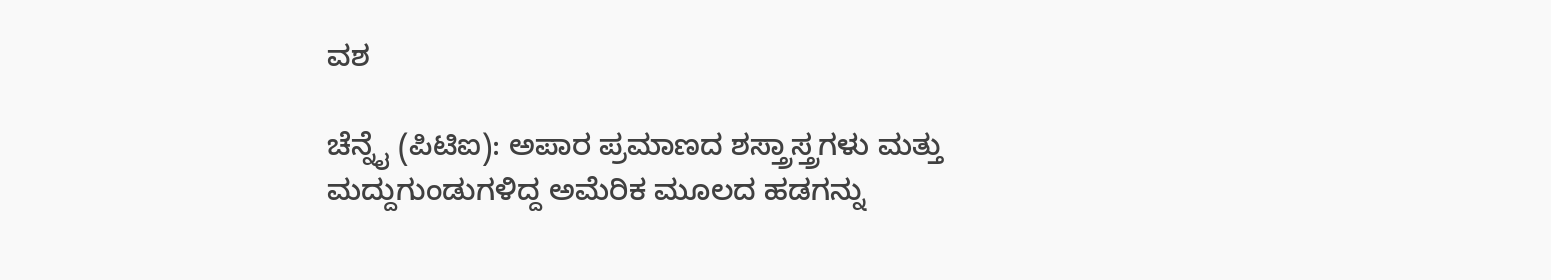ವಶ

ಚೆನ್ನೈ (ಪಿಟಿಐ): ಅಪಾರ ಪ್ರಮಾಣದ ಶಸ್ತ್ರಾಸ್ತ್ರಗಳು ಮತ್ತು ಮದ್ದುಗುಂಡುಗಳಿದ್ದ ಅಮೆರಿಕ ಮೂಲದ ಹಡಗನ್ನು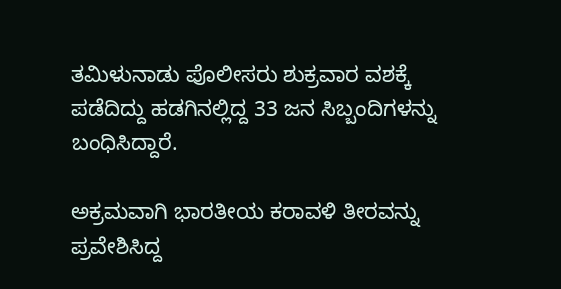ತಮಿಳುನಾಡು ಪೊಲೀಸರು ಶುಕ್ರವಾರ ವಶಕ್ಕೆ ಪಡೆದಿದ್ದು ಹಡಗಿನಲ್ಲಿದ್ದ 33 ಜನ ಸಿಬ್ಬಂದಿಗಳನ್ನು ಬಂಧಿಸಿದ್ದಾರೆ.

ಅಕ್ರಮವಾಗಿ ಭಾರತೀಯ ಕರಾವಳಿ ತೀರವನ್ನು ಪ್ರವೇಶಿಸಿದ್ದ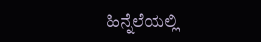ಹಿನ್ನೆಲೆಯಲ್ಲಿ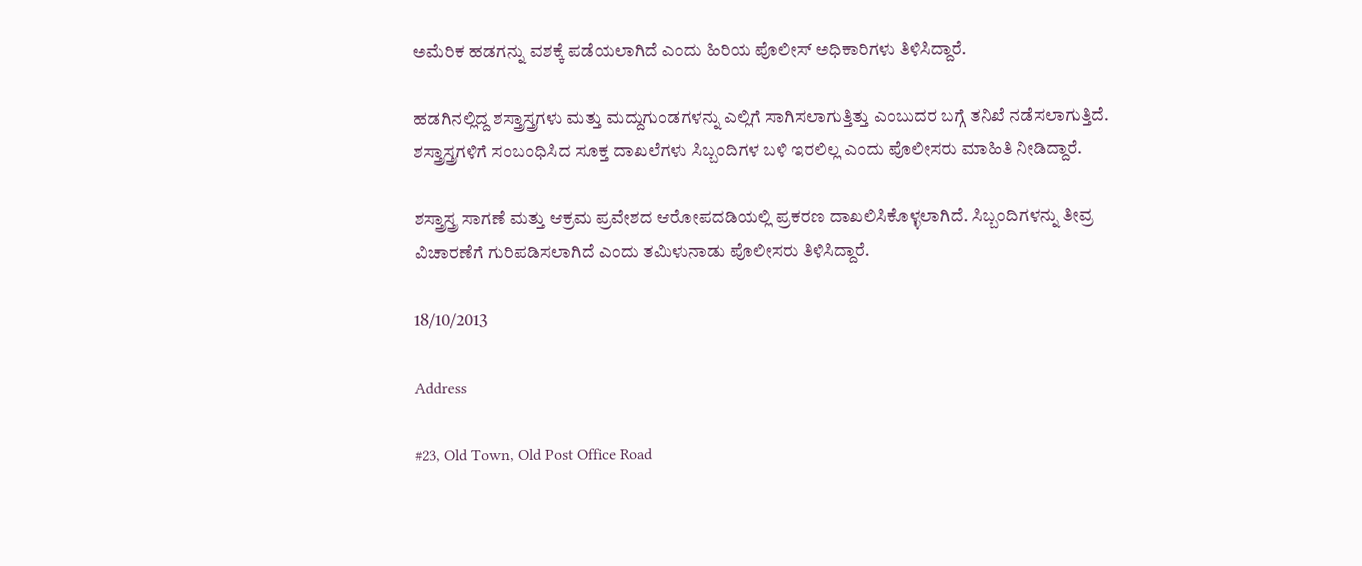ಅಮೆರಿಕ ಹಡಗನ್ನು ವಶಕ್ಕೆ ಪಡೆಯಲಾಗಿದೆ ಎಂದು ಹಿರಿಯ ಪೊಲೀಸ್ ಅಧಿಕಾರಿಗಳು ತಿಳಿಸಿದ್ದಾರೆ.

ಹಡಗಿನಲ್ಲಿದ್ದ ಶಸ್ತ್ರಾಸ್ತ್ರಗಳು ಮತ್ತು ಮದ್ದುಗುಂಡಗಳನ್ನು ಎಲ್ಲಿಗೆ ಸಾಗಿಸಲಾಗುತ್ತಿತ್ತು ಎಂಬುದರ ಬಗ್ಗೆ ತನಿಖೆ ನಡೆಸಲಾಗುತ್ತಿದೆ. ಶಸ್ತ್ರಾಸ್ತ್ರಗಳಿಗೆ ಸಂಬಂಧಿಸಿದ ಸೂಕ್ತ ದಾಖಲೆಗಳು ಸಿಬ್ಬಂದಿಗಳ ಬಳಿ ಇರಲಿಲ್ಲ ಎಂದು ಪೊಲೀಸರು ಮಾಹಿತಿ ನೀಡಿದ್ದಾರೆ.

ಶಸ್ತ್ರಾಸ್ತ್ರ ಸಾಗಣೆ ಮತ್ತು ಆಕ್ರಮ ಪ್ರವೇಶದ ಆರೋಪದಡಿಯಲ್ಲಿ ಪ್ರಕರಣ ದಾಖಲಿಸಿಕೊಳ್ಳಲಾಗಿದೆ. ಸಿಬ್ಬಂದಿಗಳನ್ನು ತೀವ್ರ ವಿಚಾರಣೆಗೆ ಗುರಿಪಡಿಸಲಾಗಿದೆ ಎಂದು ತಮಿಳುನಾಡು ಪೊಲೀಸರು ತಿಳಿಸಿದ್ದಾರೆ.

18/10/2013

Address

#23, Old Town, Old Post Office Road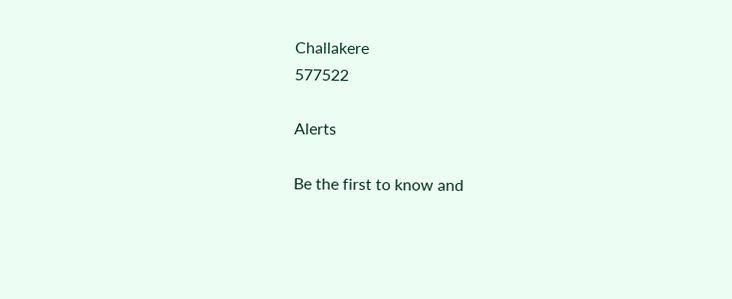Challakere
577522

Alerts

Be the first to know and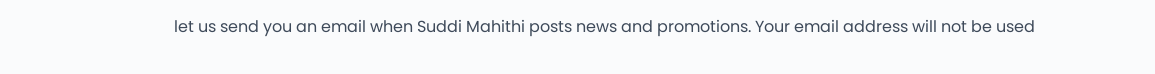let us send you an email when Suddi Mahithi posts news and promotions. Your email address will not be used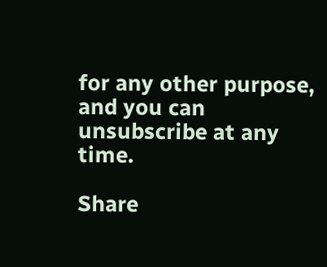for any other purpose, and you can unsubscribe at any time.

Share